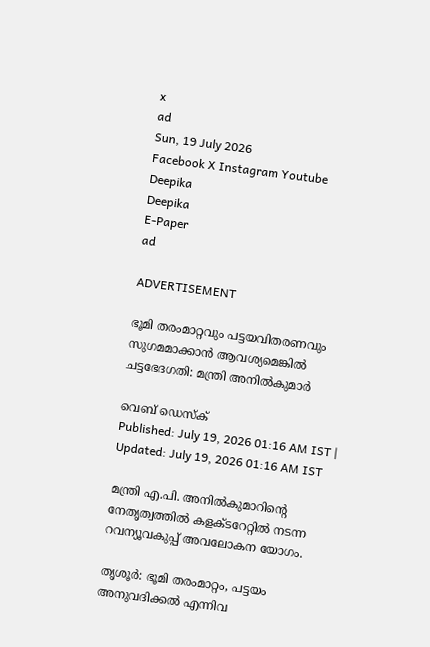x
ad
Sun, 19 July 2026
Facebook X Instagram Youtube
Deepika
Deepika
E-Paper
ad

ADVERTISEMENT

ഭൂമി തരംമാറ്റവും പട്ടയവിതരണവും സുഗമമാക്കാൻ ആവശ്യമെങ്കിൽ ചട്ടഭേദഗതി: മന്ത്രി അനിൽകുമാർ

വെബ് ഡെസ്ക്
Published: July 19, 2026 01:16 AM IST | Updated: July 19, 2026 01:16 AM IST

മന്ത്രി എ.പി. അനിൽകുമാറിന്‍റെ നേതൃത്വത്തിൽ കളക്ടറേറ്റിൽ നടന്ന റവന്യൂവകുപ്പ് അവലോകന യോഗം.

തൃശൂർ: ഭൂമി തരംമാറ്റം, പട്ടയം അനുവദിക്കൽ എന്നിവ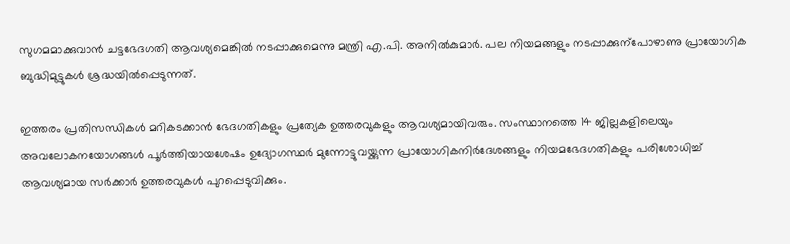സുഗമമാക്കുവാൻ ചട്ടഭേദഗതി ആവശ്യമെങ്കിൽ നടപ്പാക്കുമെന്നു മന്ത്രി എ.പി. അനിൽകുമാർ. പല നിയമങ്ങളും നടപ്പാക്കുന്പോഴാണു പ്രായോഗിക ബുദ്ധിമുട്ടുകൾ ശ്രദ്ധയിൽപ്പെടുന്നത്.

ഇത്തരം പ്രതിസന്ധികൾ മറികടക്കാൻ ഭേദഗതികളും പ്രത്യേക ഉത്തരവുകളും ആവശ്യമായിവരും. സംസ്ഥാനത്തെ 14 ജില്ലകളിലെയും അവലോകനയോഗങ്ങൾ പൂർത്തിയായശേഷം ഉദ്യോഗസ്ഥർ മുന്നോട്ടുവയ്ക്കുന്ന പ്രായോഗികനിർദേശങ്ങളും നിയമഭേദഗതികളും പരിശോധിച്ച് ആവശ്യമായ സർക്കാർ ഉത്തരവുകൾ പുറപ്പെടുവിക്കും.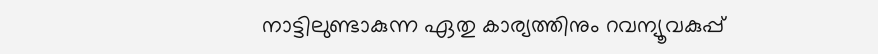നാട്ടിലുണ്ടാകുന്ന ഏതു കാര്യത്തിനും റവന്യൂവകുപ്പ്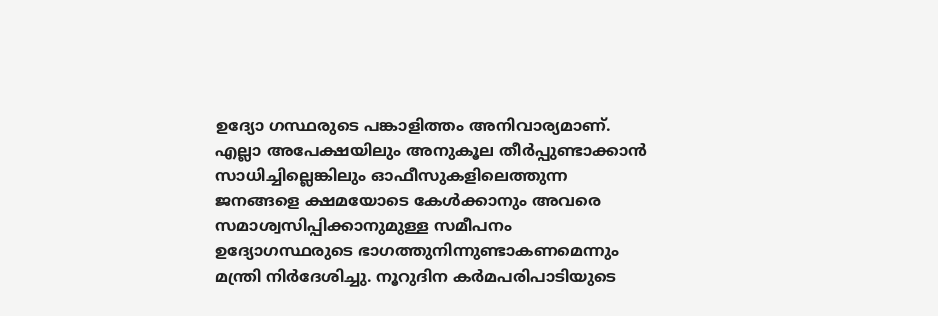ഉദ്യോ ഗസ്ഥരുടെ പങ്കാളിത്തം അനിവാര്യമാണ്. എല്ലാ അപേക്ഷയിലും അനുകൂല തീർപ്പുണ്ടാക്കാൻ സാധിച്ചില്ലെങ്കിലും ഓഫീസുകളിലെത്തുന്ന ജനങ്ങളെ ക്ഷമയോടെ കേൾക്കാനും അവരെ സമാശ്വസിപ്പിക്കാനുമുള്ള സമീപനം ഉദ്യോഗസ്ഥരുടെ ഭാഗത്തുനിന്നുണ്ടാകണമെന്നും മന്ത്രി നിർദേശിച്ചു. നൂറുദിന കർമപരിപാടിയുടെ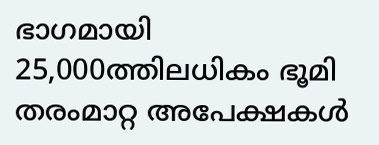ഭാഗമായി 25,000ത്തിലധികം ഭൂമി തരംമാറ്റ അപേക്ഷകൾ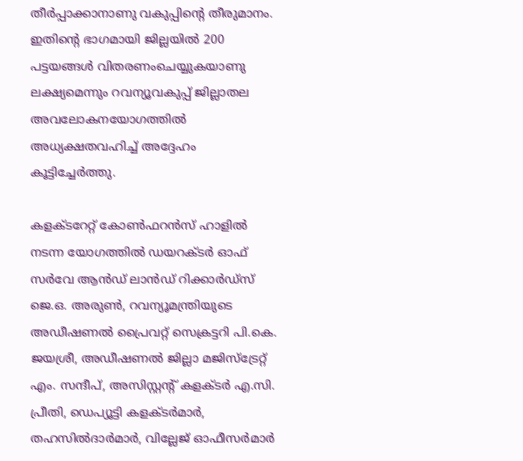തീർപ്പാക്കാനാണു വകുപ്പിന്‍റെ തീരുമാനം. ഇതിന്‍റെ ഭാഗമായി ജില്ലയിൽ 200 പട്ടയങ്ങൾ വിതരണംചെയ്യുകയാണു ലക്ഷ്യമെന്നും റവന്യൂവകുപ്പ് ജില്ലാതല അവലോകനയോഗത്തിൽ അധ്യക്ഷതവഹിച്ച് അദ്ദേഹം കൂട്ടിച്ചേർത്തു.

കളക്ടറേറ്റ് കോണ്‍ഫറൻസ് ഹാളിൽ നടന്ന യോഗത്തിൽ ഡയറക്ടർ ഓഫ് സർവേ ആൻഡ് ലാൻഡ് റിക്കാർഡ്സ് ജെ.ഒ. അരുണ്‍, റവന്യൂമന്ത്രിയുടെ അഡീഷണൽ പ്രൈവറ്റ് സെക്രട്ടറി പി.കെ. ജയശ്രീ, അഡീഷണൽ ജില്ലാ മജിസ്ട്രേറ്റ് എം. സന്ദീപ്, അസിസ്റ്റന്‍റ് കളക്ടർ എ.സി. പ്രീതി, ഡെപ്യൂട്ടി കളക്ടർമാർ, തഹസിൽദാർമാർ, വില്ലേജ് ഓഫീസർമാർ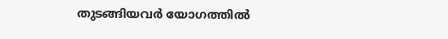തുടങ്ങിയവർ യോഗത്തിൽ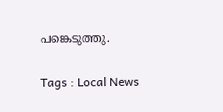പങ്കെടുത്തു.

Tags : Local News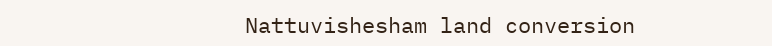Nattuvishesham land conversion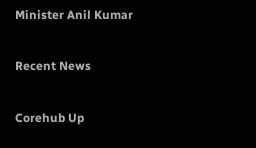Minister Anil Kumar

Recent News

Corehub Up